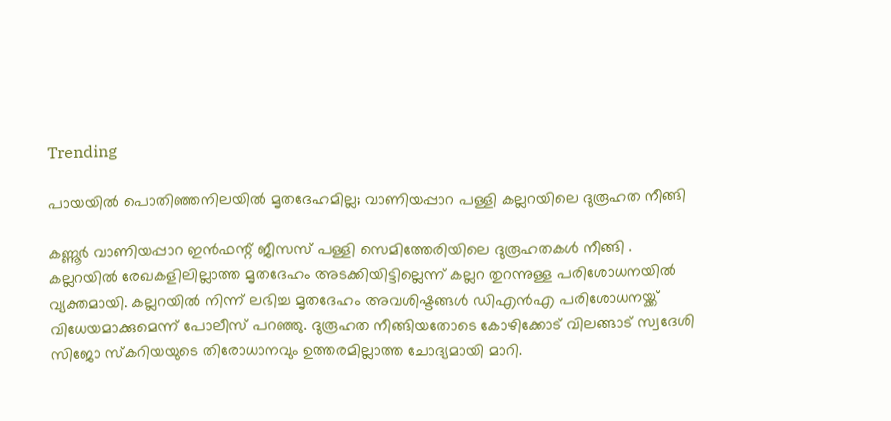Trending

പായയില്‍ പൊതിഞ്ഞനിലയില്‍ മൃതദേഹമില്ല; വാണിയപ്പാറ പള്ളി കല്ലറയിലെ ദുരൂഹത നീങ്ങി

കണ്ണൂർ വാണിയപ്പാറ ഇൻഫന്റ് ജീസസ് പള്ളി സെമിത്തേരിയിലെ ദുരൂഹതകൾ നീങ്ങി . കല്ലറയിൽ രേഖകളിലില്ലാത്ത മൃതദേഹം അടക്കിയിട്ടില്ലെന്ന് കല്ലറ തുറന്നുള്ള പരിശോധനയിൽ വ്യക്തമായി. കല്ലറയിൽ നിന്ന് ലഭിച്ച മൃതദേഹം അവശിഷ്ടങ്ങൾ ഡിഎൻഎ പരിശോധനയ്ക്ക് വിധേയമാക്കുമെന്ന് പോലീസ് പറഞ്ഞു. ദുരൂഹത നീങ്ങിയതോടെ കോഴിക്കോട് വിലങ്ങാട് സ്വദേശി സിജോ സ്കറിയയുടെ തിരോധാനവും ഉത്തരമില്ലാത്ത ചോദ്യമായി മാറി.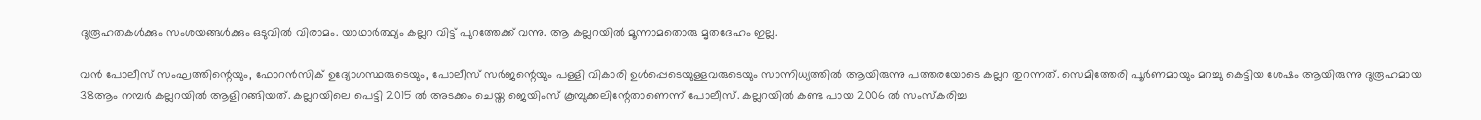ദുരൂഹതകൾക്കും സംശയങ്ങൾക്കും ഒടുവിൽ വിരാമം. യാഥാർത്ഥ്യം കല്ലറ വിട്ട് പുറത്തേക്ക് വന്നു. ആ കല്ലറയിൽ മൂന്നാമതൊരു മൃതദേഹം ഇല്ല.

വൻ പോലീസ് സംഘത്തിന്റെയും, ഫോറൻസിക് ഉദ്യോഗസ്ഥരുടെയും, പോലീസ് സർജന്റെയും പള്ളി വികാരി ഉൾപ്പെടെയുള്ളവരുടെയും സാന്നിധ്യത്തിൽ ആയിരുന്നു പത്തരയോടെ കല്ലറ തുറന്നത്. സെമിത്തേരി പൂർണമായും മറച്ചു കെട്ടിയ ശേഷം ആയിരുന്നു ദുരൂഹമായ 38ആം നമ്പർ കല്ലറയിൽ ആളിറങ്ങിയത്. കല്ലറയിലെ പെട്ടി 2015 ൽ അടക്കം ചെയ്ത ജെയിംസ് കൂമ്പുക്കലിന്റേതാണെന്ന് പോലീസ്. കല്ലറയിൽ കണ്ട പായ 2006 ൽ സംസ്കരിച്ച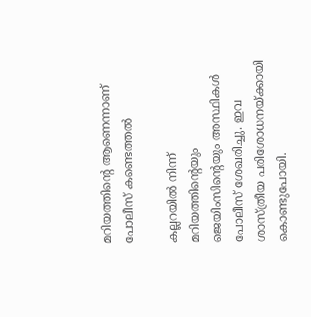മറിയത്തിന്റെ ആണെന്നാണ് പോലീസ് കണ്ടെത്തൽ

കല്ലറയിൽ നിന്ന് മറിയത്തിന്റെയും ജെയിംസിന്റെയും അസ്ഥികൾ പോലീസ് ശേഖരിച്ചു. ഇവ ശാസ്ത്രീയ പരിശോധനയ്ക്കായി കൊണ്ടുപോയി.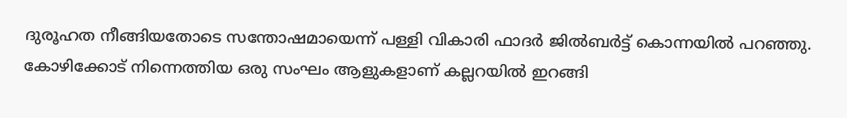ദുരൂഹത നീങ്ങിയതോടെ സന്തോഷമായെന്ന് പള്ളി വികാരി ഫാദർ ജിൽബർട്ട് കൊന്നയിൽ പറഞ്ഞു. കോഴിക്കോട് നിന്നെത്തിയ ഒരു സംഘം ആളുകളാണ് കല്ലറയിൽ ഇറങ്ങി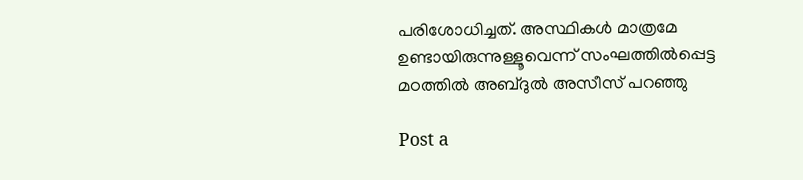പരിശോധിച്ചത്. അസ്ഥികൾ മാത്രമേ ഉണ്ടായിരുന്നുള്ളൂവെന്ന് സംഘത്തിൽപ്പെട്ട മഠത്തിൽ അബ്ദുൽ അസീസ് പറഞ്ഞു

Post a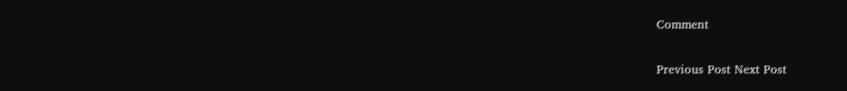Comment

Previous Post Next Post